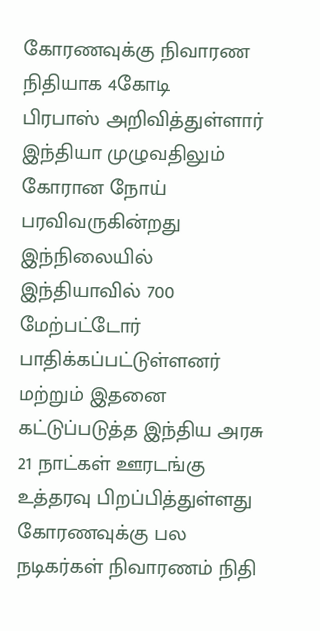கோரணவுக்கு நிவாரண நிதியாக 4கோடி
பிரபாஸ் அறிவித்துள்ளார்
இந்தியா முழுவதிலும் கோரான நோய் பரவிவருகின்றது இந்நிலையில் இந்தியாவில் 700 மேற்பட்டோர் பாதிக்கப்பட்டுள்ளனர் மற்றும் இதனை கட்டுப்படுத்த இந்திய அரசு 21 நாட்கள் ஊரடங்கு உத்தரவு பிறப்பித்துள்ளது
கோரணவுக்கு பல நடிகர்கள் நிவாரணம் நிதி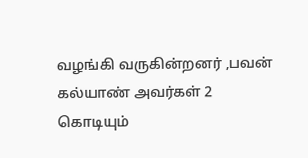வழங்கி வருகின்றனர் ,பவன் கல்யாண் அவர்கள் 2 கொடியும்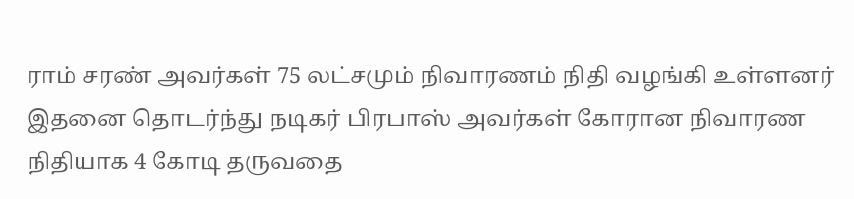ராம் சரண் அவர்கள் 75 லட்சமும் நிவாரணம் நிதி வழங்கி உள்ளனர் இதனை தொடர்ந்து நடிகர் பிரபாஸ் அவர்கள் கோரான நிவாரண நிதியாக 4 கோடி தருவதை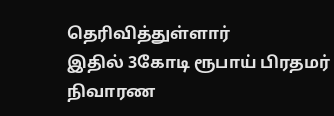தெரிவித்துள்ளார்
இதில் 3கோடி ரூபாய் பிரதமர் நிவாரண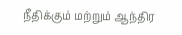நீதிக்கும் மற்றும் ஆந்திர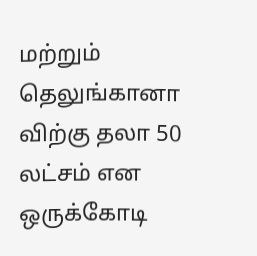மற்றும் தெலுங்கானா விற்கு தலா 50 லட்சம் என ஒருக்கோடி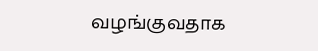வழங்குவதாக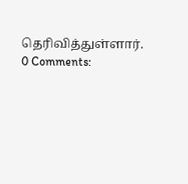தெரிவித்துள்ளார்.
0 Comments: